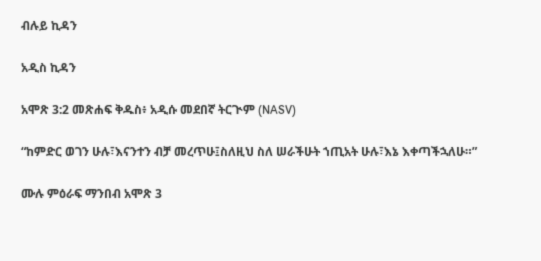ብሉይ ኪዳን

አዲስ ኪዳን

አሞጽ 3:2 መጽሐፍ ቅዱስ፥ አዲሱ መደበኛ ትርጒም (NASV)

“ከምድር ወገን ሁሉ፣እናንተን ብቻ መረጥሁ፤ስለዚህ ስለ ሠራችሁት ኀጢአት ሁሉ፣እኔ እቀጣችኋለሁ።”

ሙሉ ምዕራፍ ማንበብ አሞጽ 3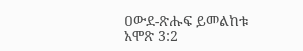ዐውደ-ጽሑፍ ይመልከቱ አሞጽ 3:2